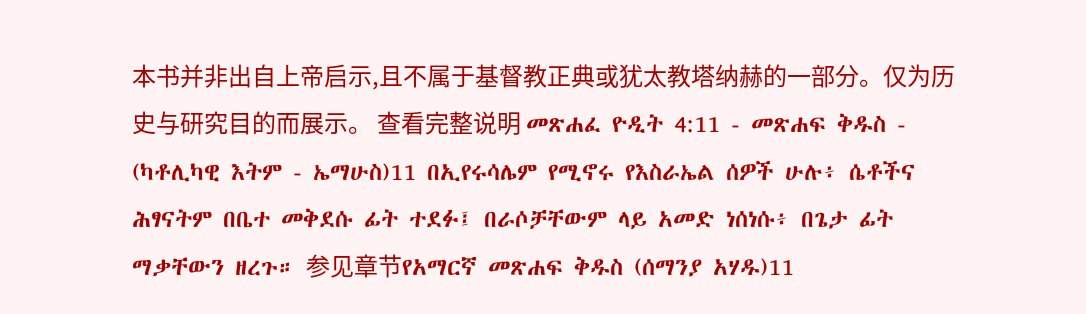本书并非出自上帝启示,且不属于基督教正典或犹太教塔纳赫的一部分。仅为历史与研究目的而展示。 查看完整说明 መጽሐፈ ዮዲት 4:11 - መጽሐፍ ቅዱስ - (ካቶሊካዊ እትም - ኤማሁስ)11 በኢየሩሳሌም የሚኖሩ የእስራኤል ሰዎች ሁሉ፥ ሴቶችና ሕፃናትም በቤተ መቅደሱ ፊት ተደፉ፤ በራሶቻቸውም ላይ አመድ ነሰነሱ፥ በጌታ ፊት ማቃቸውን ዘረጉ። 参见章节የአማርኛ መጽሐፍ ቅዱስ (ሰማንያ አሃዱ)11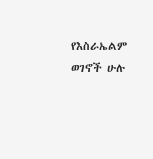የእስራኤልም ወገኖች ሁሉ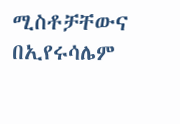ሚስቶቻቸውና በኢየሩሳሌም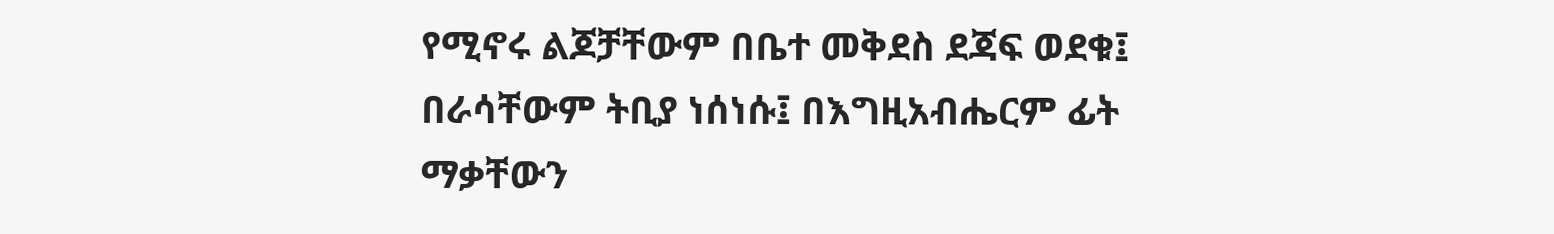የሚኖሩ ልጆቻቸውም በቤተ መቅደስ ደጃፍ ወደቁ፤ በራሳቸውም ትቢያ ነሰነሱ፤ በእግዚአብሔርም ፊት ማቃቸውን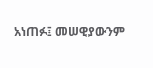አነጠፉ፤ መሠዊያውንም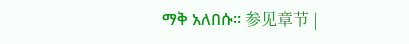ማቅ አለበሱ። 参见章节 |